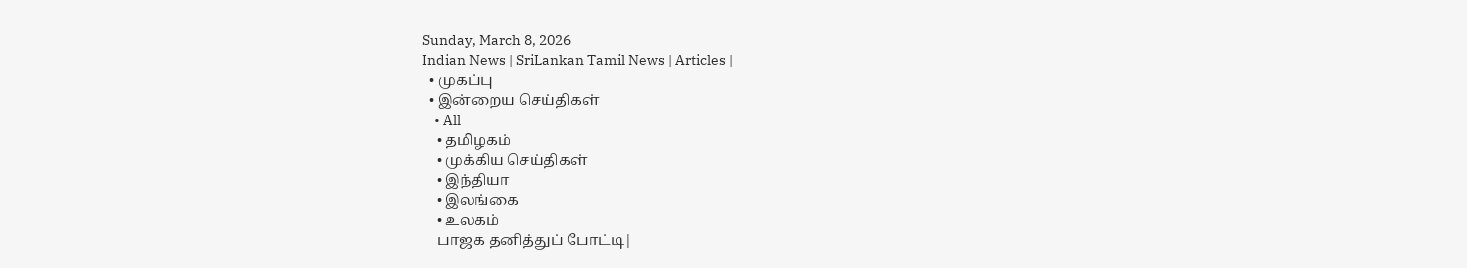Sunday, March 8, 2026
Indian News | SriLankan Tamil News | Articles |
  • முகப்பு
  • இன்றைய செய்திகள்
    • All
    • தமிழகம்
    • முக்கிய செய்திகள்
    • இந்தியா
    • இலங்கை
    • உலகம்
    பாஜக தனித்துப் போட்டி|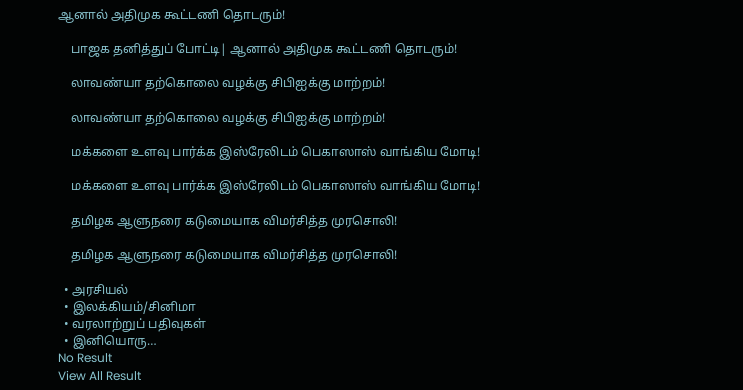ஆனால் அதிமுக கூட்டணி தொடரும்!

    பாஜக தனித்துப் போட்டி| ஆனால் அதிமுக கூட்டணி தொடரும்!

    லாவண்யா தற்கொலை வழக்கு சிபிஐக்கு மாற்றம்!

    லாவண்யா தற்கொலை வழக்கு சிபிஐக்கு மாற்றம்!

    மக்களை உளவு பார்க்க இஸ்ரேலிடம் பெகாஸாஸ் வாங்கிய மோடி!

    மக்களை உளவு பார்க்க இஸ்ரேலிடம் பெகாஸாஸ் வாங்கிய மோடி!

    தமிழக ஆளுநரை கடுமையாக விமர்சித்த முரசொலி!

    தமிழக ஆளுநரை கடுமையாக விமர்சித்த முரசொலி!

  • அரசியல்
  • இலக்கியம்/சினிமா
  • வரலாற்றுப் பதிவுகள்
  • இனியொரு…
No Result
View All Result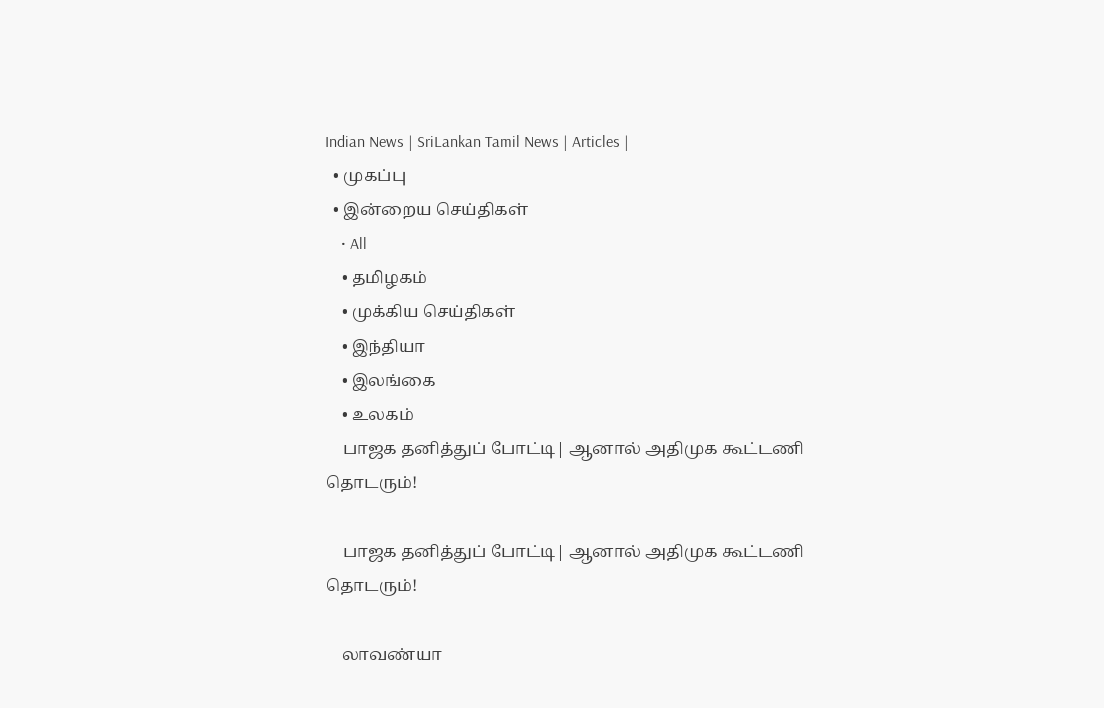Indian News | SriLankan Tamil News | Articles |
  • முகப்பு
  • இன்றைய செய்திகள்
    • All
    • தமிழகம்
    • முக்கிய செய்திகள்
    • இந்தியா
    • இலங்கை
    • உலகம்
    பாஜக தனித்துப் போட்டி| ஆனால் அதிமுக கூட்டணி தொடரும்!

    பாஜக தனித்துப் போட்டி| ஆனால் அதிமுக கூட்டணி தொடரும்!

    லாவண்யா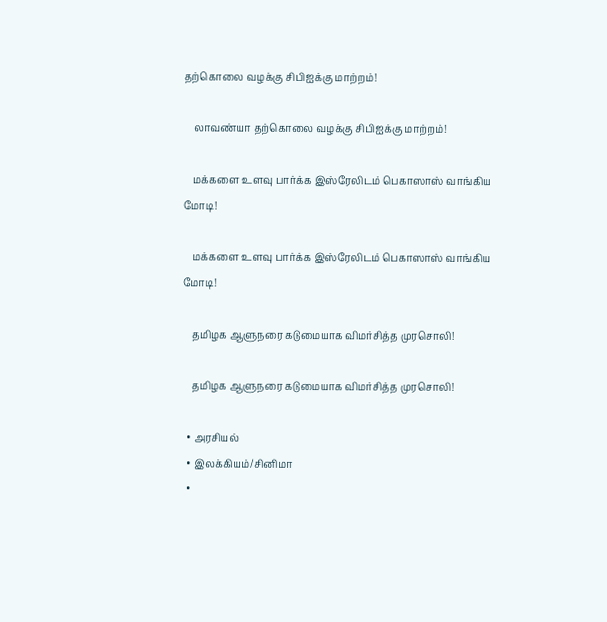தற்கொலை வழக்கு சிபிஐக்கு மாற்றம்!

    லாவண்யா தற்கொலை வழக்கு சிபிஐக்கு மாற்றம்!

    மக்களை உளவு பார்க்க இஸ்ரேலிடம் பெகாஸாஸ் வாங்கிய மோடி!

    மக்களை உளவு பார்க்க இஸ்ரேலிடம் பெகாஸாஸ் வாங்கிய மோடி!

    தமிழக ஆளுநரை கடுமையாக விமர்சித்த முரசொலி!

    தமிழக ஆளுநரை கடுமையாக விமர்சித்த முரசொலி!

  • அரசியல்
  • இலக்கியம்/சினிமா
  •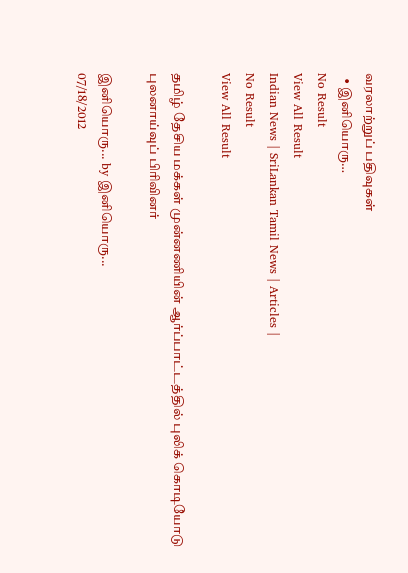வரலாற்றுப் பதிவுகள்
  • இனியொரு…
No Result
View All Result
Indian News | SriLankan Tamil News | Articles |
No Result
View All Result

தமிழ் தேசிய மக்கள் முன்னணியின் ஆர்ப்பாட்டத்தில் புலிக் கொடியோடு புலனாய்வுப் பிரிவினர்

இனியொரு... by இனியொரு...
07/18/2012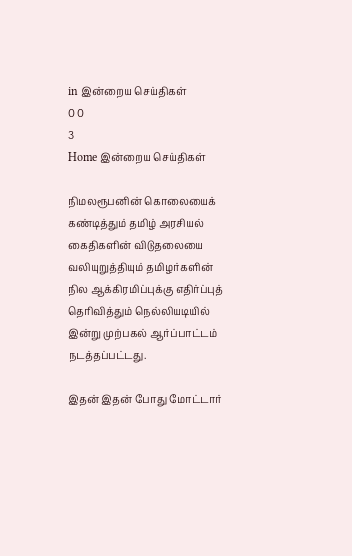in இன்றைய செய்திகள்
0 0
3
Home இன்றைய செய்திகள்

நிமலரூபனின் கொலையைக் கண்டித்தும் தமிழ் அரசியல் கைதிகளின் விடுதலையை வலியுறுத்தியும் தமிழர்களின் நில ஆக்கிரமிப்புக்கு எதிர்ப்புத் தெரிவித்தும் நெல்லியடியில் இன்று முற்பகல் ஆர்ப்பாட்டம் நடத்தப்பட்டது.

இதன் இதன் போது மோட்டார்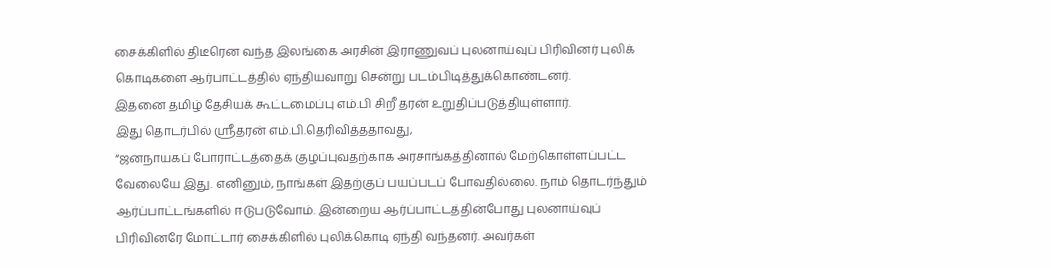சைக்கிளில் திடீரென வந்த இலங்கை அரசின் இராணுவப் புலனாய்வுப் பிரிவினர் புலிக் கொடிகளை ஆர்பாட்டத்தில் ஏந்தியவாறு சென்று படம்பிடித்துக்கொண்டனர்.
இதனை தமிழ் தேசியக் கூட்டமைப்பு எம்.பி சிறீ தரன் உறுதிப்படுத்தியுள்ளார்.
இது தொடர்பில் ஸ்ரீதரன் எம்.பி.தெரிவித்ததாவது,
“ஜனநாயகப் போராட்டத்தைக் குழப்புவதற்காக அரசாங்கத்தினால் மேற்கொள்ளப்பட்ட வேலையே இது. எனினும், நாங்கள் இதற்குப் பயப்படப் போவதில்லை. நாம் தொடர்ந்தும் ஆர்ப்பாட்டங்களில் ஈடுபடுவோம். இன்றைய ஆர்ப்பாட்டத்தின்போது புலனாய்வுப் பிரிவினரே மோட்டார் சைக்கிளில் புலிக்கொடி ஏந்தி வந்தனர். அவர்கள்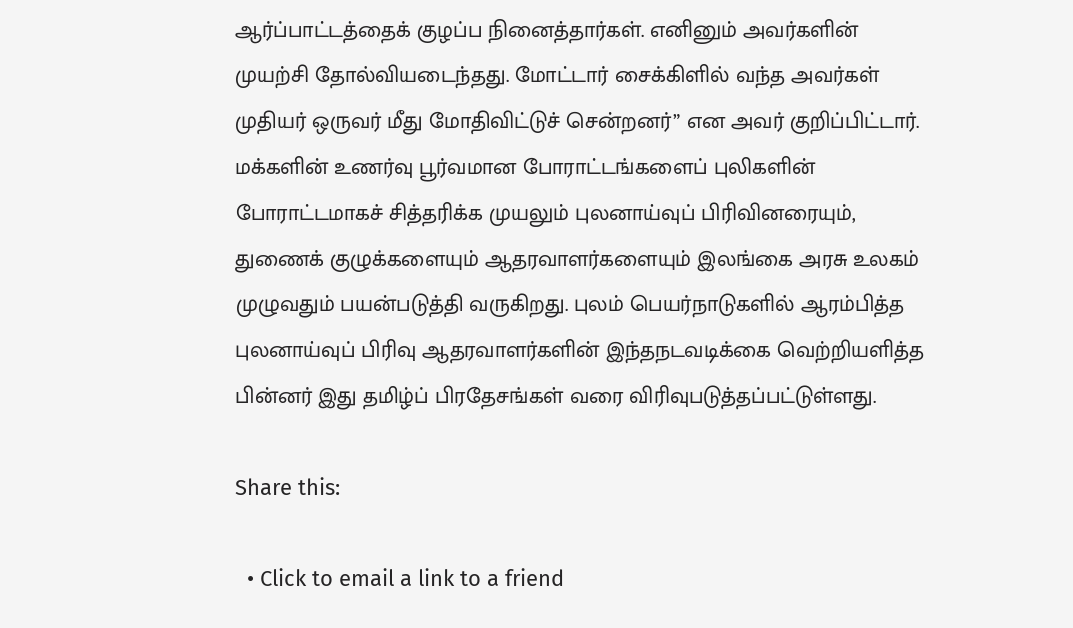ஆர்ப்பாட்டத்தைக் குழப்ப நினைத்தார்கள். எனினும் அவர்களின் முயற்சி தோல்வியடைந்தது. மோட்டார் சைக்கிளில் வந்த அவர்கள் முதியர் ஒருவர் மீது மோதிவிட்டுச் சென்றனர்” என அவர் குறிப்பிட்டார்.
மக்களின் உணர்வு பூர்வமான போராட்டங்களைப் புலிகளின் போராட்டமாகச் சித்தரிக்க முயலும் புலனாய்வுப் பிரிவினரையும், துணைக் குழுக்களையும் ஆதரவாளர்களையும் இலங்கை அரசு உலகம் முழுவதும் பயன்படுத்தி வருகிறது. புலம் பெயர்நாடுகளில் ஆரம்பித்த புலனாய்வுப் பிரிவு ஆதரவாளர்களின் இந்தநடவடிக்கை வெற்றியளித்த பின்னர் இது தமிழ்ப் பிரதேசங்கள் வரை விரிவுபடுத்தப்பட்டுள்ளது.

Share this:

  • Click to email a link to a friend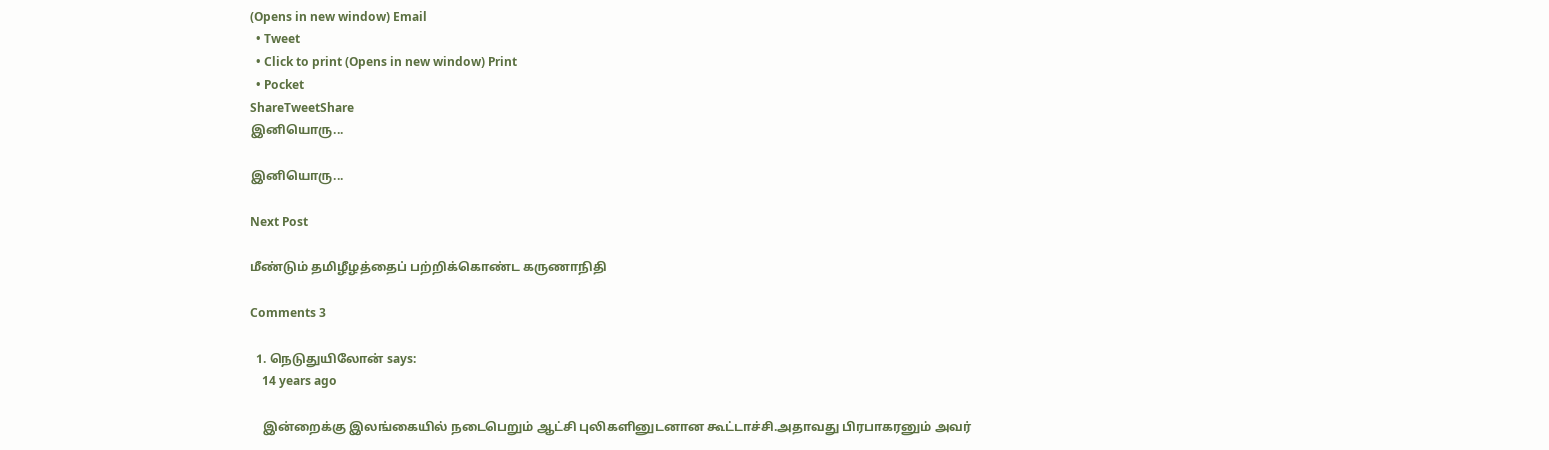(Opens in new window) Email
  • Tweet
  • Click to print (Opens in new window) Print
  • Pocket
ShareTweetShare
இனியொரு...

இனியொரு...

Next Post

மீண்டும் தமிழீழத்தைப் பற்றிக்கொண்ட கருணாநிதி

Comments 3

  1. நெடுதுயிலோன் says:
    14 years ago

    இன்றைக்கு இலங்கையில் நடைபெறும் ஆட்சி புலிகளினுடனான கூட்டாச்சி.அதாவது பிரபாகரனும் அவர்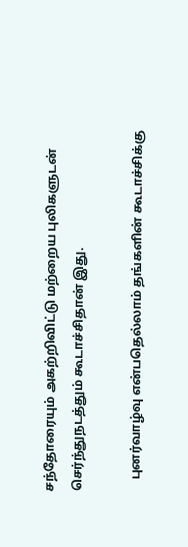சந்தோரையும் அகற்றிவிட்டு மற்றைய புலிகளுடன் செர்ந்துநடத்தும் கூடாச்சிதான் இது.

    புனர்வாழ்வு என்பதெல்லாம் தங்களின் கூடாச்சிக்கு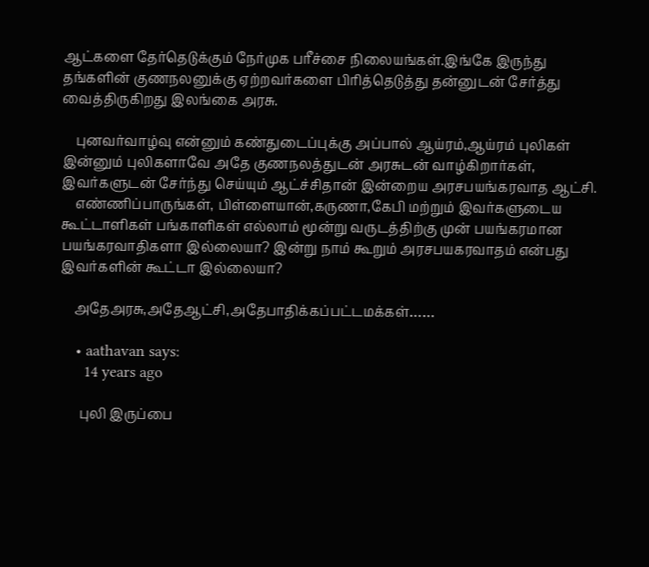ஆட்களை தேர்தெடுக்கும் நேர்முக பரீச்சை நிலையங்கள்.இங்கே இருந்து தங்களின் குணநலனுக்கு ஏற்றவர்களை பிரித்தெடுத்து தன்னுடன் சேர்த்து வைத்திருகிறது இலங்கை அரசு.

    புனவர்வாழ்வு என்னும் கண்துடைப்புக்கு அப்பால் ஆய்ரம்,ஆய்ரம் புலிகள் இன்னும் புலிகளாவே அதே குணநலத்துடன் அரசுடன் வாழ்கிறார்கள், இவர்களுடன் சேர்ந்து செய்யும் ஆட்ச்சிதான் இன்றைய அரசபயங்கரவாத ஆட்சி.
    எண்ணிப்பாருங்கள், பிள்ளையான்,கருணா,கேபி மற்றும் இவர்களுடைய கூட்டாளிகள் பங்காளிகள் எல்லாம் மூன்று வருடத்திற்கு முன் பயங்கரமான பயங்கரவாதிகளா இல்லையா? இன்று நாம் கூறும் அரசபயகரவாதம் என்பது இவர்களின் கூட்டா இல்லையா?

    அதேஅரசு,அதேஆட்சி,அதேபாதிக்கப்பட்டமக்கள்……

    • aathavan says:
      14 years ago

      புலி இருப்பை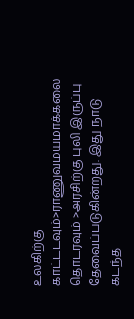உலகிற்கு காட்டடவும்>ராணுவமயமாக்கலை தொடரவும் >அரசிற்கு புலி இருப்பு தேவைப்படுகின்றது. இது நாடு கடந்த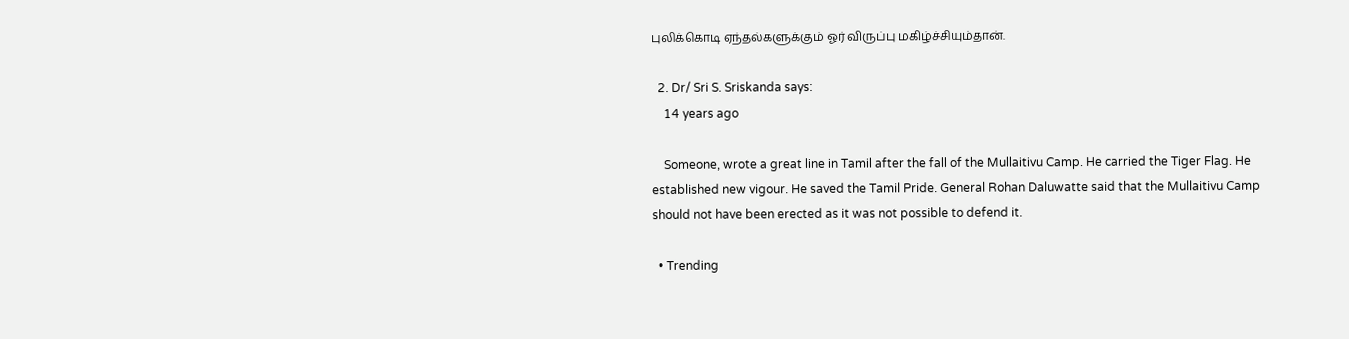புலிக்கொடி ஏந்தல்களுக்கும் ஓர் விருப்பு மகிழ்ச்சியும்தான்.

  2. Dr/ Sri S. Sriskanda says:
    14 years ago

    Someone, wrote a great line in Tamil after the fall of the Mullaitivu Camp. He carried the Tiger Flag. He established new vigour. He saved the Tamil Pride. General Rohan Daluwatte said that the Mullaitivu Camp should not have been erected as it was not possible to defend it.

  • Trending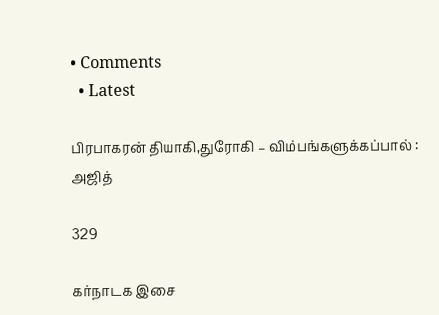• Comments
  • Latest

பிரபாகரன் தியாகி,துரோகி – விம்பங்களுக்கப்பால் : அஜித்

329

கர்நாடக இசை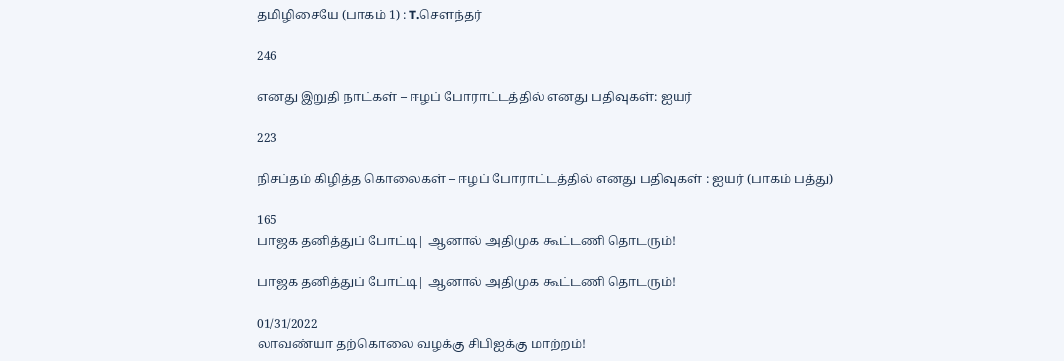தமிழிசையே (பாகம் 1) : T.செளந்தர்

246

எனது இறுதி நாட்கள் – ஈழப் போராட்டத்தில் எனது பதிவுகள்: ஐயர்

223

நிசப்தம் கிழித்த கொலைகள் – ஈழப் போராட்டத்தில் எனது பதிவுகள் : ஐயர் (பாகம் பத்து)

165
பாஜக தனித்துப் போட்டி| ஆனால் அதிமுக கூட்டணி தொடரும்!

பாஜக தனித்துப் போட்டி| ஆனால் அதிமுக கூட்டணி தொடரும்!

01/31/2022
லாவண்யா தற்கொலை வழக்கு சிபிஐக்கு மாற்றம்!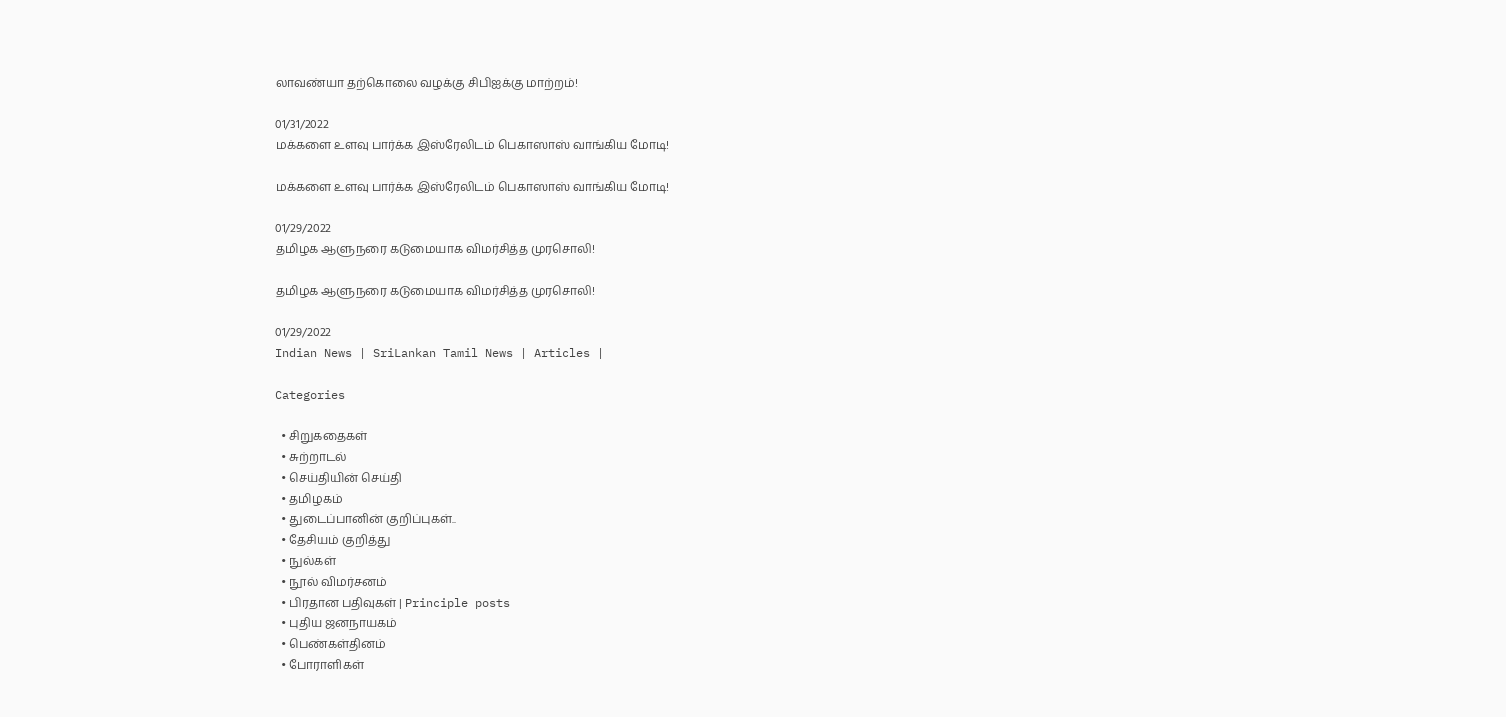லாவண்யா தற்கொலை வழக்கு சிபிஐக்கு மாற்றம்!

01/31/2022
மக்களை உளவு பார்க்க இஸ்ரேலிடம் பெகாஸாஸ் வாங்கிய மோடி!

மக்களை உளவு பார்க்க இஸ்ரேலிடம் பெகாஸாஸ் வாங்கிய மோடி!

01/29/2022
தமிழக ஆளுநரை கடுமையாக விமர்சித்த முரசொலி!

தமிழக ஆளுநரை கடுமையாக விமர்சித்த முரசொலி!

01/29/2022
Indian News | SriLankan Tamil News | Articles |

Categories

  • சிறுகதைகள்
  • சுற்றாடல்
  • செய்தியின் செய்தி
  • தமிழகம்
  • துடைப்பானின் குறிப்புகள்..
  • தேசியம் குறித்து
  • நுல்கள்
  • நூல் விமர்சனம்
  • பிரதான பதிவுகள் | Principle posts
  • புதிய ஜனநாயகம்
  • பெண்கள்தினம்
  • போராளிகள்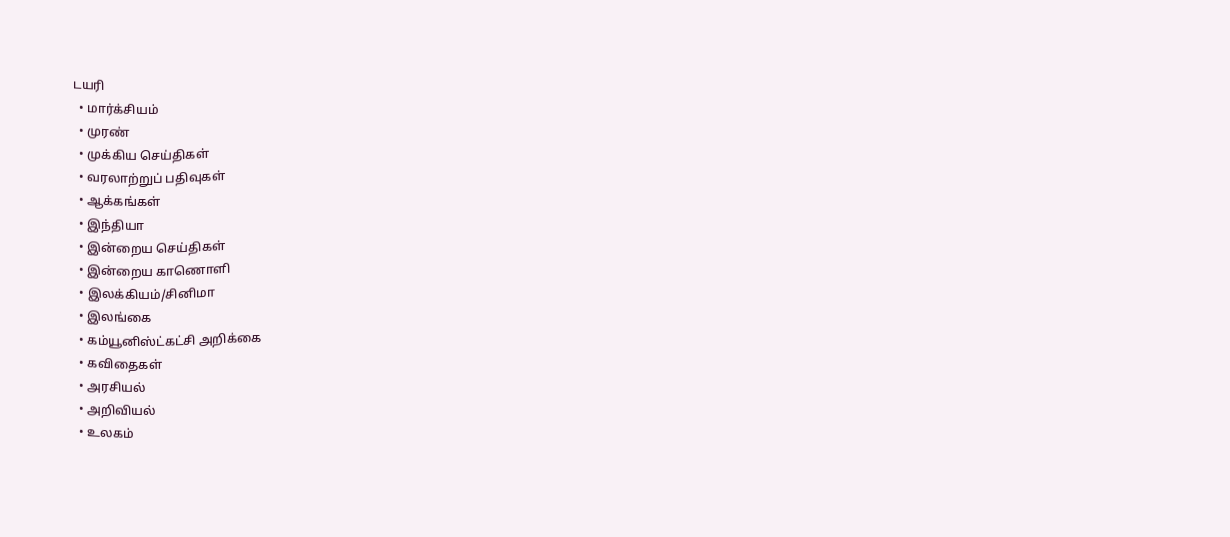டயரி
  • மார்க்சியம்
  • முரண்
  • முக்கிய செய்திகள்
  • வரலாற்றுப் பதிவுகள்
  • ஆக்கங்கள்
  • இந்தியா
  • இன்றைய செய்திகள்
  • இன்றைய காணொளி
  • இலக்கியம்/சினிமா
  • இலங்கை
  • கம்யூனிஸ்ட்கட்சி அறிக்கை
  • கவிதைகள்
  • அரசியல்
  • அறிவியல்
  • உலகம்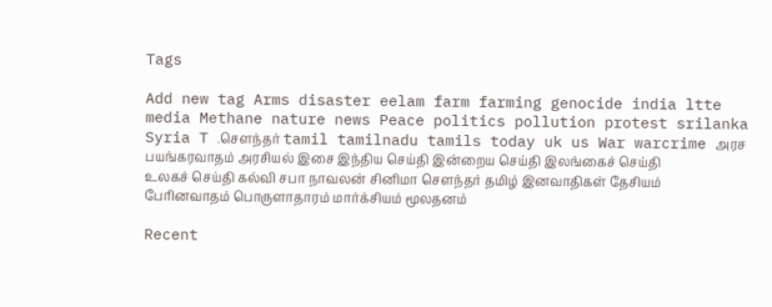Tags

Add new tag Arms disaster eelam farm farming genocide india ltte media Methane nature news Peace politics pollution protest srilanka Syria T .சௌந்தர் tamil tamilnadu tamils today uk us War warcrime அரச பயங்கரவாதம் அரசியல் இசை இந்திய செய்தி இன்றைய செய்தி இலங்கைச் செய்தி உலகச் செய்தி கல்வி சபா நாவலன் சினிமா சௌந்தர் தமிழ் இனவாதிகள் தேசியம் பேரினவாதம் பொருளாதாரம் மார்க்சியம் மூலதனம்

Recent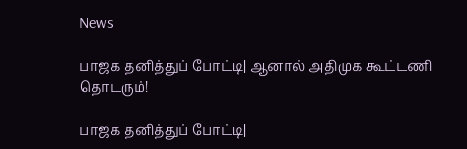News

பாஜக தனித்துப் போட்டி| ஆனால் அதிமுக கூட்டணி தொடரும்!

பாஜக தனித்துப் போட்டி|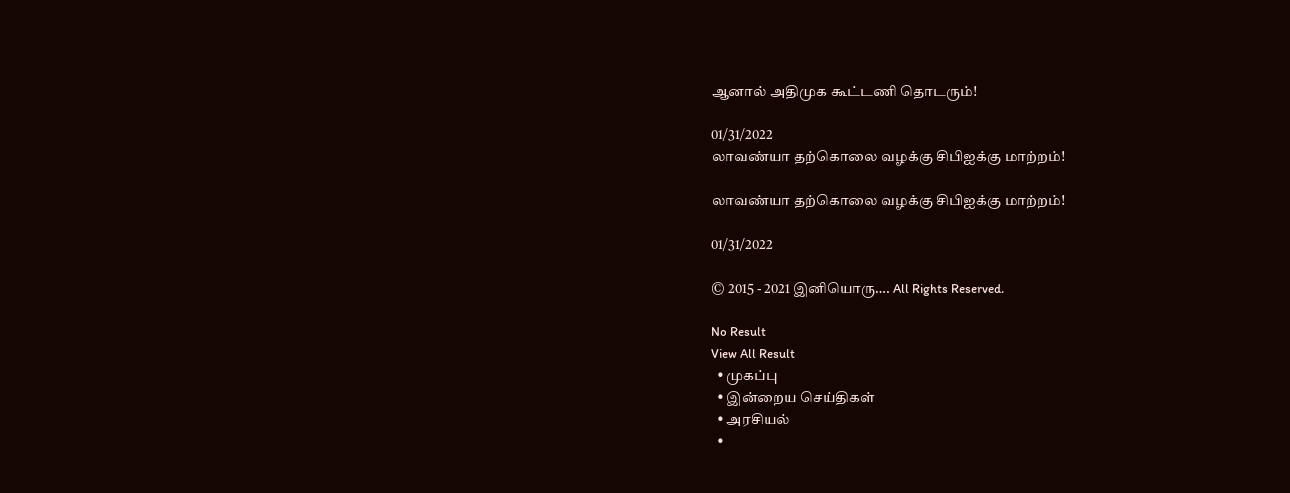ஆனால் அதிமுக கூட்டணி தொடரும்!

01/31/2022
லாவண்யா தற்கொலை வழக்கு சிபிஐக்கு மாற்றம்!

லாவண்யா தற்கொலை வழக்கு சிபிஐக்கு மாற்றம்!

01/31/2022

© 2015 - 2021 இனியொரு…. All Rights Reserved.

No Result
View All Result
  • முகப்பு
  • இன்றைய செய்திகள்
  • அரசியல்
  •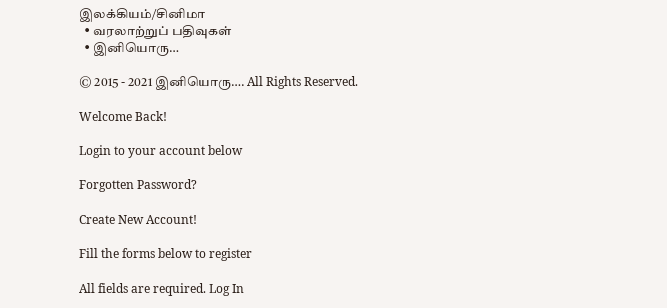இலக்கியம்/சினிமா
  • வரலாற்றுப் பதிவுகள்
  • இனியொரு…

© 2015 - 2021 இனியொரு…. All Rights Reserved.

Welcome Back!

Login to your account below

Forgotten Password?

Create New Account!

Fill the forms below to register

All fields are required. Log In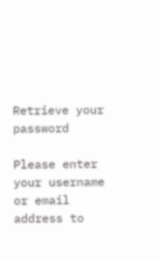Retrieve your password

Please enter your username or email address to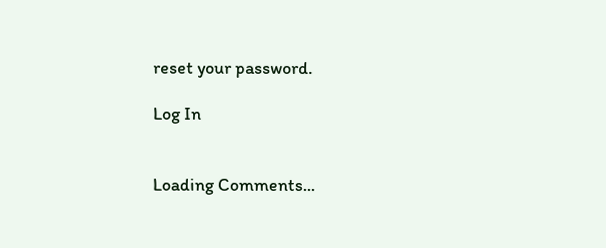reset your password.

Log In


Loading Comments...